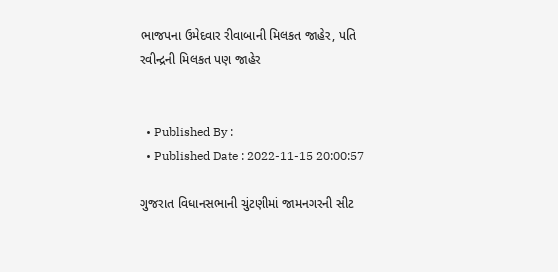ભાજપના ઉમેદવાર રીવાબાની મિલકત જાહેર, પતિ રવીન્દ્રની મિલકત પણ જાહેર


  • Published By :
  • Published Date : 2022-11-15 20:00:57

ગુજરાત વિધાનસભાની ચુંટણીમાં જામનગરની સીટ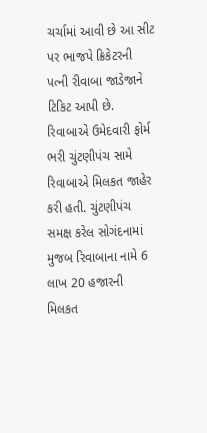ચર્ચામાં આવી છે આ સીટ પર ભાજપે ક્રિકેટરની પત્ની રીવાબા જાડેજાને ટિકિટ આપી છે. રિવાબાએ ઉમેદવારી ફોર્મ ભરી ચુંટણીપંચ સામે રિવાબાએ મિલકત જાહેર કરી હતી. ચુંટણીપંચ સમક્ષ કરેલ સોગંદનામાં મુજબ રિવાબાના નામે 6 લાખ 20 હજારની મિલકત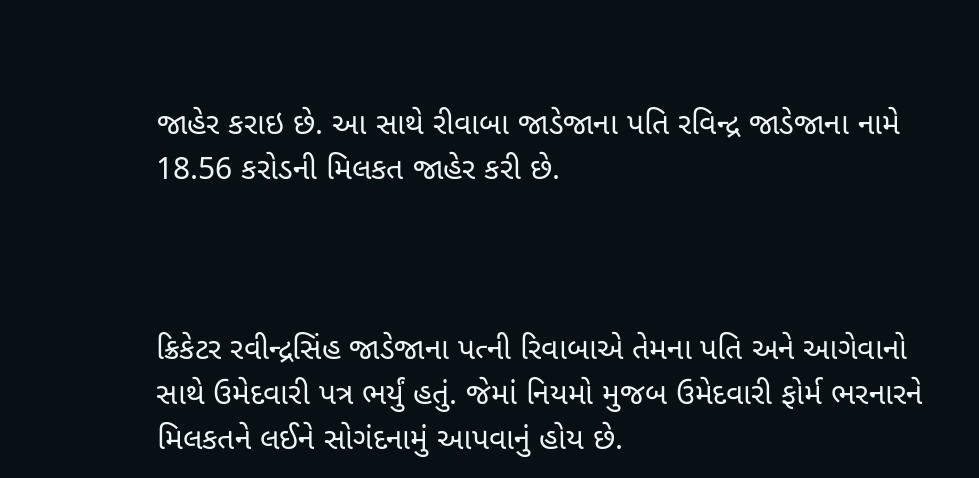જાહેર કરાઇ છે. આ સાથે રીવાબા જાડેજાના પતિ રવિન્દ્ર જાડેજાના નામે 18.56 કરોડની મિલકત જાહેર કરી છે.



ક્રિકેટર રવીન્દ્રસિંહ જાડેજાના પત્ની રિવાબાએ તેમના પતિ અને આગેવાનો સાથે ઉમેદવારી પત્ર ભર્યું હતું. જેમાં નિયમો મુજબ ઉમેદવારી ફોર્મ ભરનારને મિલકતને લઈને સોગંદનામું આપવાનું હોય છે.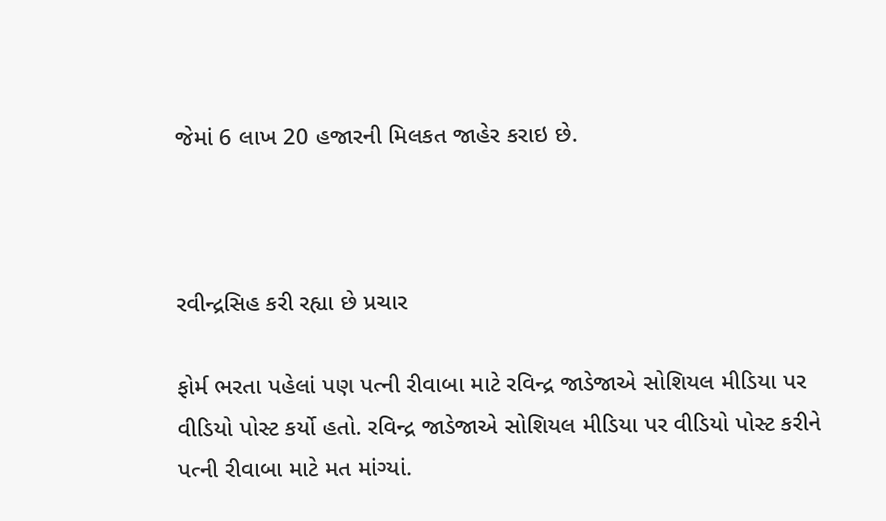જેમાં 6 લાખ 20 હજારની મિલકત જાહેર કરાઇ છે.



રવીન્દ્રસિહ કરી રહ્યા છે પ્રચાર

ફોર્મ ભરતા પહેલાં પણ પત્ની રીવાબા માટે રવિન્દ્ર જાડેજાએ સોશિયલ મીડિયા પર વીડિયો પોસ્ટ કર્યો હતો. રવિન્દ્ર જાડેજાએ સોશિયલ મીડિયા પર વીડિયો પોસ્ટ કરીને પત્ની રીવાબા માટે મત માંગ્યાં.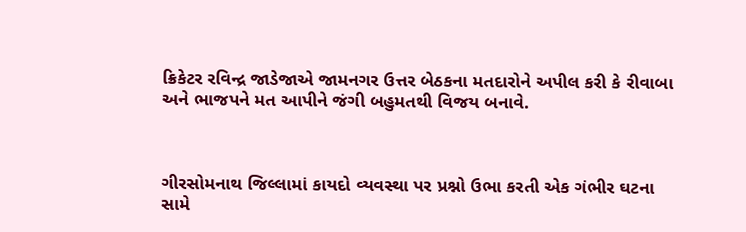ક્રિકેટર રવિન્દ્ર જાડેજાએ જામનગર ઉત્તર બેઠકના મતદારોને અપીલ કરી કે રીવાબા અને ભાજપને મત આપીને જંગી બહુમતથી વિજય બનાવે.



ગીરસોમનાથ જિલ્લામાં કાયદો વ્યવસ્થા પર પ્રશ્નો ઉભા કરતી એક ગંભીર ઘટના સામે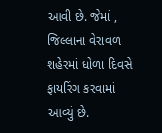આવી છે. જેમાં , જિલ્લાના વેરાવળ શહેરમાં ધોળા દિવસે ફાયરિંગ કરવામાં આવ્યું છે.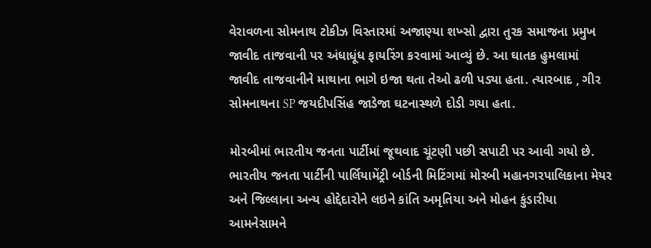વેરાવળના સોમનાથ ટોકીઝ વિસ્તારમાં અજાણ્યા શખ્સો દ્વારા તુરક સમાજના પ્રમુખ જાવીદ તાજવાની પર અંધાધૂંધ ફાયરિંગ કરવામાં આવ્યું છે. આ ઘાતક હુમલામાં જાવીદ તાજવાનીને માથાના ભાગે ઇજા થતા તેઓ ઢળી પડ્યા હતા. ત્યારબાદ , ગીર સોમનાથના SP જયદીપસિંહ જાડેજા ઘટનાસ્થળે દોડી ગયા હતા.

મોરબીમાં ભારતીય જનતા પાર્ટીમાં જૂથવાદ ચૂંટણી પછી સપાટી પર આવી ગયો છે. ભારતીય જનતા પાર્ટીની પાર્લિયામેંટ્રી બોર્ડની મિટિંગમાં મોરબી મહાનગરપાલિકાના મેયર અને જિલ્લાના અન્ય હોદ્દેદારોને લઇને કાંતિ અમૃતિયા અને મોહન કુંડારીયા આમનેસામને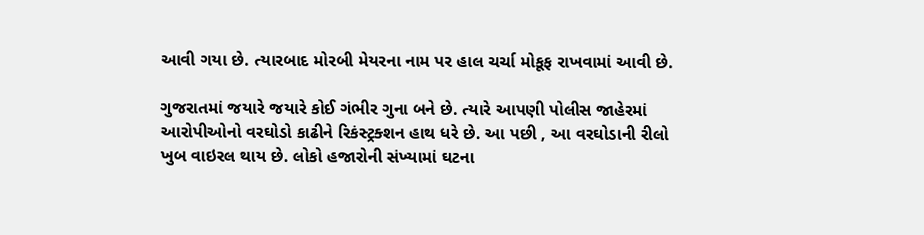આવી ગયા છે. ત્યારબાદ મોરબી મેયરના નામ પર હાલ ચર્ચા મોકૂફ રાખવામાં આવી છે.

ગુજરાતમાં જયારે જયારે કોઈ ગંભીર ગુના બને છે. ત્યારે આપણી પોલીસ જાહેરમાં આરોપીઓનો વરઘોડો કાઢીને રિકંસ્ટ્રક્શન હાથ ધરે છે. આ પછી , આ વરઘોડાની રીલો ખુબ વાઇરલ થાય છે. લોકો હજારોની સંખ્યામાં ઘટના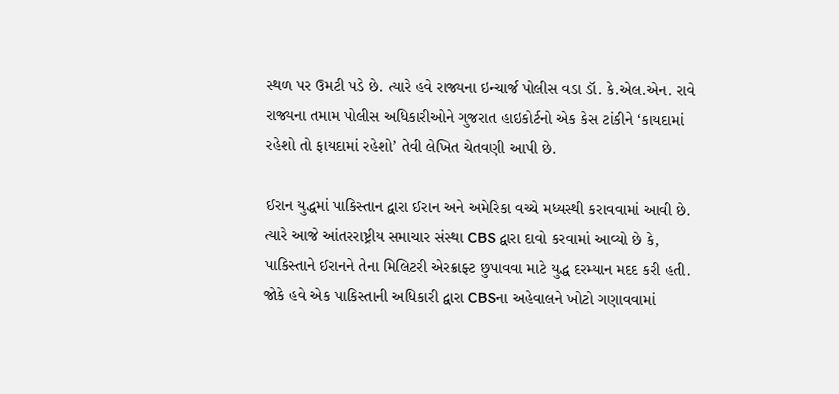સ્થળ પર ઉમટી પડે છે. ત્યારે હવે રાજ્યના ઇન્ચાર્જ પોલીસ વડા ડૉ. કે.એલ.એન. રાવે રાજ્યના તમામ પોલીસ અધિકારીઓને ગુજરાત હાઇકોર્ટનો એક કેસ ટાંકીને ‘કાયદામાં રહેશો તો ફાયદામાં રહેશો’ તેવી લેખિત ચેતવણી આપી છે.

ઈરાન યુદ્ધમાં પાકિસ્તાન દ્વારા ઈરાન અને અમેરિકા વચ્ચે મધ્યસ્થી કરાવવામાં આવી છે. ત્યારે આજે આંતરરાષ્ટ્રીય સમાચાર સંસ્થા CBS દ્વારા દાવો કરવામાં આવ્યો છે કે, પાકિસ્તાને ઈરાનને તેના મિલિટરી એરક્રાફ્ટ છુપાવવા માટે યુદ્ધ દરમ્યાન મદદ કરી હતી. જોકે હવે એક પાકિસ્તાની અધિકારી દ્વારા CBSના અહેવાલને ખોટો ગણાવવામાં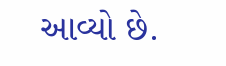આવ્યો છે.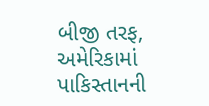બીજી તરફ, અમેરિકામાં પાકિસ્તાનની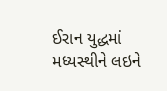ઈરાન યુદ્ધમાં મધ્યસ્થીને લઇને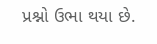પ્રશ્નો ઉભા થયા છે.